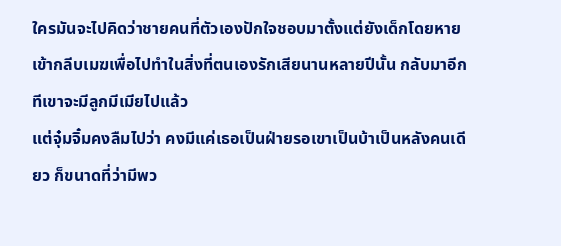ใครมันจะไปคิดว่าชายคนที่ตัวเองปักใจชอบมาตั้งแต่ยังเด็กโดยหายเข้ากลีบเมฆเพื่อไปทำในสิ่งที่ตนเองรักเสียนานหลายปีนั้น กลับมาอีกทีเขาจะมีลูกมีเมียไปแล้ว
แต่จุ๋มจิ๋มคงลืมไปว่า คงมีแค่เธอเป็นฝ่ายรอเขาเป็นบ้าเป็นหลังคนเดียว ก็ขนาดที่ว่ามีพว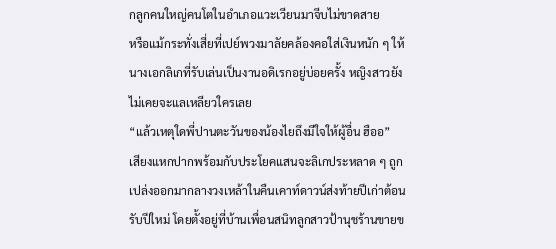กลูกคนใหญ่คนโตในอำเภอแวะเวียนมาจีบไม่ขาดสาย
หรือแม้กระทั่งเสี่ยที่เปย์พวงมาลัยคล้องคอใส่เงินหนัก ๆ ให้นางเอกลิเกที่รับเล่นเป็นงานอดิเรกอยู่บ่อยครั้ง หญิงสาวยังไม่เคยจะแลเหลียวใครเลย
“แล้วเหตุใดพี่ปานตะวันของน้องไยถึงมีใจให้ผู้อื่น ฮืออ”
เสียงแหกปากพร้อมกับประโยคแสนจะลิเกประหลาด ๆ ถูกเปล่งออกมากลางวงเหล้าในคืนเคาท์ดาวน์ส่งท้ายปีเก่าต้อนรับปีใหม่ โดยตั้งอยู่ที่บ้านเพื่อนสนิทลูกสาวป้านุชร้านขายข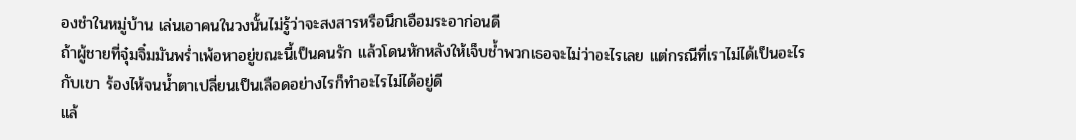องชำในหมู่บ้าน เล่นเอาคนในวงนั้นไม่รู้ว่าจะสงสารหรือนึกเอือมระอาก่อนดี
ถ้าผู้ชายที่จุ๋มจิ๋มมันพร่ำเพ้อหาอยู่ขณะนี้เป็นคนรัก แล้วโดนหักหลังให้เจ็บช้ำพวกเธอจะไม่ว่าอะไรเลย แต่กรณีที่เราไม่ได้เป็นอะไรกับเขา ร้องไห้จนน้ำตาเปลี่ยนเป็นเลือดอย่างไรก็ทำอะไรไม่ได้อยู่ดี
แล้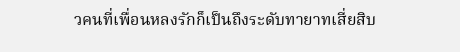วคนที่เพื่อนหลงรักก็เป็นถึงระดับทายาทเสี่ยสิบ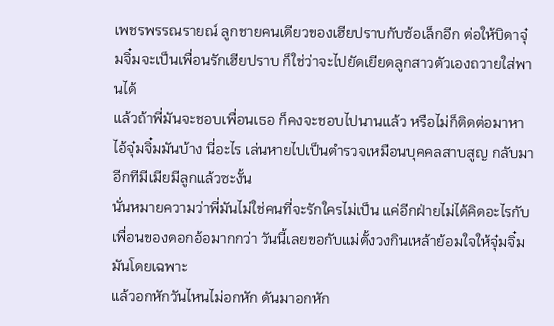เพชรพรรณรายณ์ ลูกชายคนเดียวของเฮียปราบกับซ้อเล็กอีก ต่อให้บิดาจุ๋มจิ๋มจะเป็นเพื่อนรักเฮียปราบ ก็ใช่ว่าจะไปยัดเยียดลูกสาวตัวเองถวายใส่พานได้
แล้วถ้าพี่มันจะชอบเพื่อนเธอ ก็คงจะชอบไปนานแล้ว หรือไม่ก็ติดต่อมาหาไอ้จุ๋มจิ๋มมันบ้าง นี่อะไร เล่นหายไปเป็นตำรวจเหมือนบุคคลสาบสูญ กลับมาอีกทีมีเมียมีลูกแล้วซะงั้น
นั่นหมายความว่าพี่มันไม่ใช่คนที่จะรักใครไม่เป็น แค่อีกฝ่ายไม่ได้คิดอะไรกับเพื่อนของดอกอ้อมากกว่า วันนี้เลยขอกับแม่ตั้งวงกินเหล้าย้อมใจให้จุ๋มจิ๋มมันโดยเฉพาะ
แล้วอกหักวันไหนไม่อกหัก ดันมาอกหัก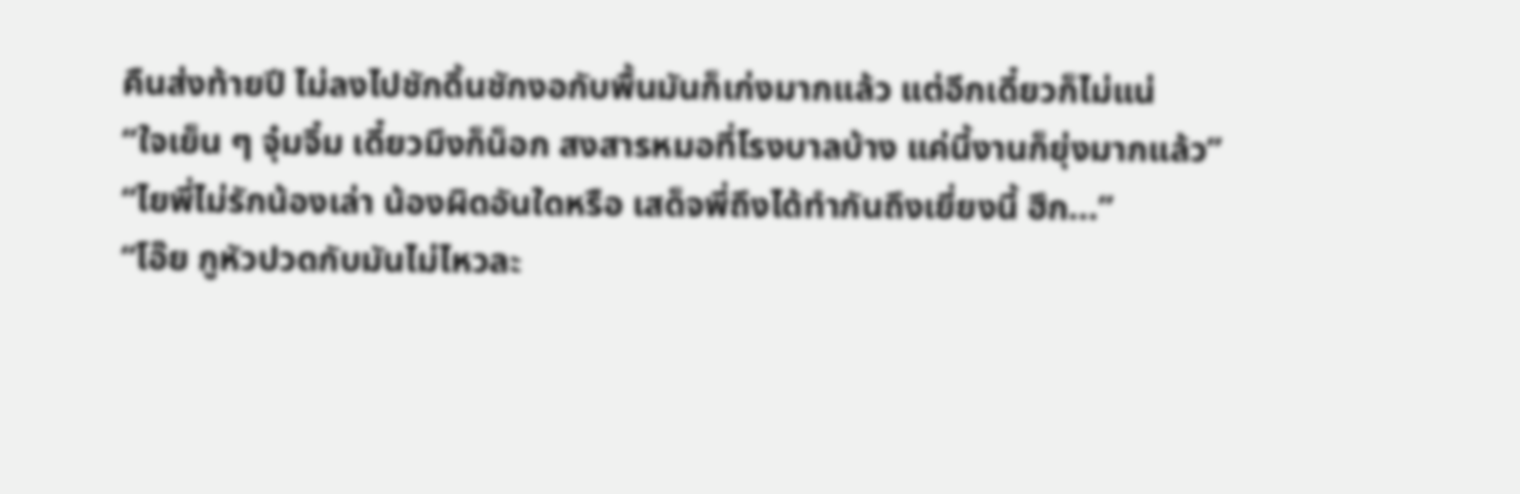คืนส่งท้ายปี ไม่ลงไปชักดิ้นชักงอกับพื้นมันก็เก่งมากแล้ว แต่อีกเดี๋ยวก็ไม่แน่
“ใจเย็น ๆ จุ๋มจิ๋ม เดี๋ยวมึงก็น็อก สงสารหมอที่โรงบาลบ้าง แค่นี้งานก็ยุ่งมากแล้ว”
“ไยพี่ไม่รักน้องเล่า น้องผิดอันใดหรือ เสด็จพี่ถึงได้ทำกันถึงเยี่ยงนี้ ฮึก...”
“โอ๊ย กูหัวปวดกับมันไม่ไหวละ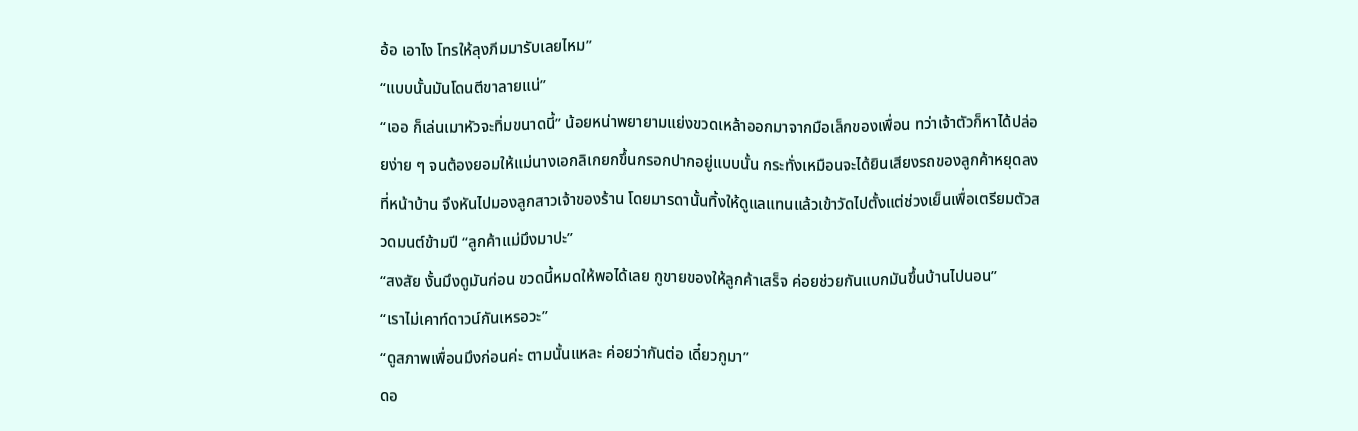อ้อ เอาไง โทรให้ลุงภีมมารับเลยไหม”
“แบบนั้นมันโดนตีขาลายแน่”
“เออ ก็เล่นเมาหัวจะทิ่มขนาดนี้” น้อยหน่าพยายามแย่งขวดเหล้าออกมาจากมือเล็กของเพื่อน ทว่าเจ้าตัวก็หาได้ปล่อยง่าย ๆ จนต้องยอมให้แม่นางเอกลิเกยกขึ้นกรอกปากอยู่แบบนั้น กระทั่งเหมือนจะได้ยินเสียงรถของลูกค้าหยุดลงที่หน้าบ้าน จึงหันไปมองลูกสาวเจ้าของร้าน โดยมารดานั้นทิ้งให้ดูแลแทนแล้วเข้าวัดไปตั้งแต่ช่วงเย็นเพื่อเตรียมตัวสวดมนต์ข้ามปี “ลูกค้าแม่มึงมาปะ”
“สงสัย งั้นมึงดูมันก่อน ขวดนี้หมดให้พอได้เลย กูขายของให้ลูกค้าเสร็จ ค่อยช่วยกันแบกมันขึ้นบ้านไปนอน”
“เราไม่เคาท์ดาวน์กันเหรอวะ”
“ดูสภาพเพื่อนมึงก่อนค่ะ ตามนั้นแหละ ค่อยว่ากันต่อ เดี๋ยวกูมา”
ดอ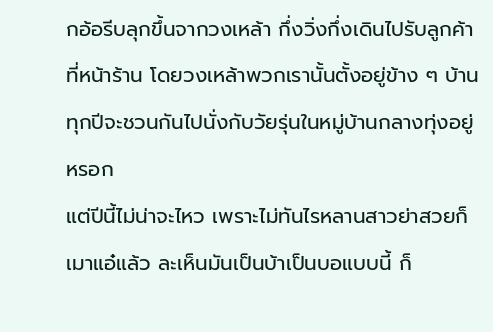กอ้อรีบลุกขึ้นจากวงเหล้า กึ่งวิ่งกึ่งเดินไปรับลูกค้าที่หน้าร้าน โดยวงเหล้าพวกเรานั้นตั้งอยู่ข้าง ๆ บ้าน ทุกปีจะชวนกันไปนั่งกับวัยรุ่นในหมู่บ้านกลางทุ่งอยู่หรอก
แต่ปีนี้ไม่น่าจะไหว เพราะไม่ทันไรหลานสาวย่าสวยก็เมาแอ๋แล้ว ละเห็นมันเป็นบ้าเป็นบอแบบนี้ ก็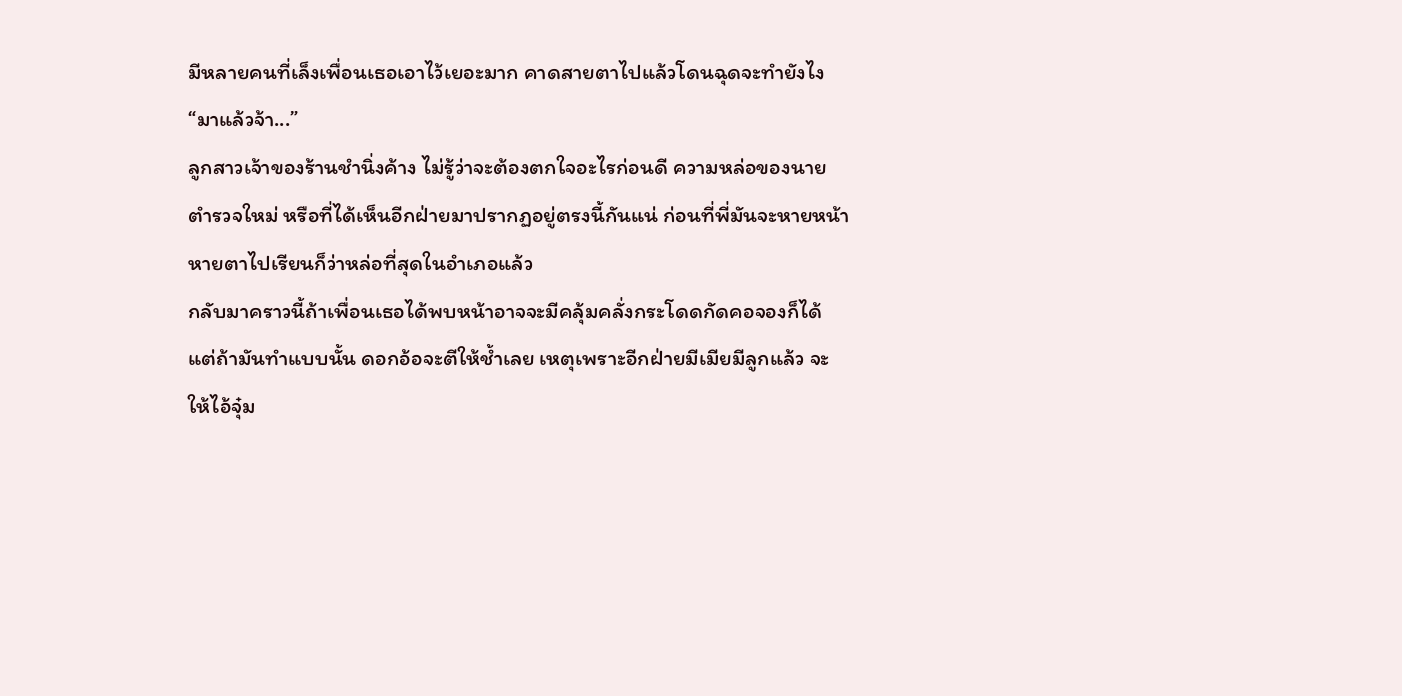มีหลายคนที่เล็งเพื่อนเธอเอาไว้เยอะมาก คาดสายตาไปแล้วโดนฉุดจะทำยังไง
“มาแล้วจ้า...”
ลูกสาวเจ้าของร้านชำนิ่งค้าง ไม่รู้ว่าจะต้องตกใจอะไรก่อนดี ความหล่อของนายตำรวจใหม่ หรือที่ได้เห็นอีกฝ่ายมาปรากฏอยู่ตรงนี้กันแน่ ก่อนที่พี่มันจะหายหน้าหายตาไปเรียนก็ว่าหล่อที่สุดในอำเภอแล้ว
กลับมาคราวนี้ถ้าเพื่อนเธอได้พบหน้าอาจจะมีคลุ้มคลั่งกระโดดกัดคอจองก็ได้ แต่ถ้ามันทำแบบนั้น ดอกอ้อจะตีให้ช้ำเลย เหตุเพราะอีกฝ่ายมีเมียมีลูกแล้ว จะให้ไอ้จุ๋ม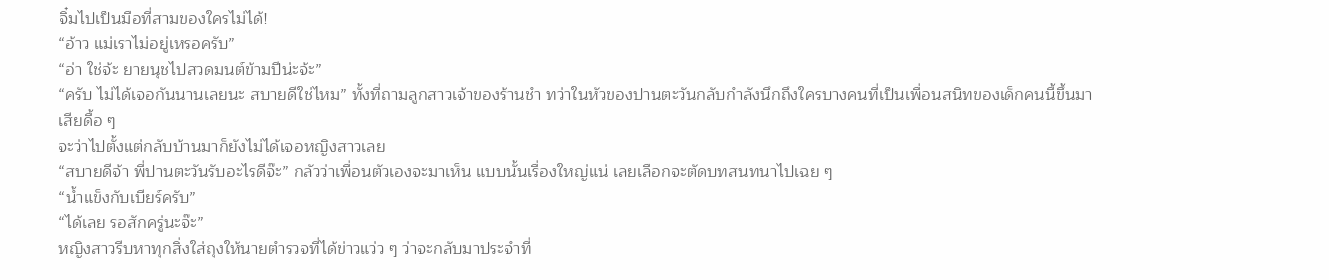จิ๋มไปเป็นมือที่สามของใครไม่ได้!
“อ้าว แม่เราไม่อยู่เหรอครับ”
“อ่า ใช่จ้ะ ยายนุชไปสวดมนต์ข้ามปีน่ะจ้ะ”
“ครับ ไม่ได้เจอกันนานเลยนะ สบายดีใช่ไหม” ทั้งที่ถามลูกสาวเจ้าของร้านชำ ทว่าในหัวของปานตะวันกลับกำลังนึกถึงใครบางคนที่เป็นเพื่อนสนิทของเด็กคนนี้ขึ้นมาเสียดื้อ ๆ
จะว่าไปตั้งแต่กลับบ้านมาก็ยังไม่ได้เจอหญิงสาวเลย
“สบายดีจ้า พี่ปานตะวันรับอะไรดีจ๊ะ” กลัวว่าเพื่อนตัวเองจะมาเห็น แบบนั้นเรื่องใหญ่แน่ เลยเลือกจะตัดบทสนทนาไปเฉย ๆ
“น้ำแข็งกับเบียร์ครับ”
“ได้เลย รอสักครู่นะจ๊ะ”
หญิงสาวรีบหาทุกสิ่งใส่ถุงให้นายตำรวจที่ได้ข่าวแว่ว ๆ ว่าจะกลับมาประจำที่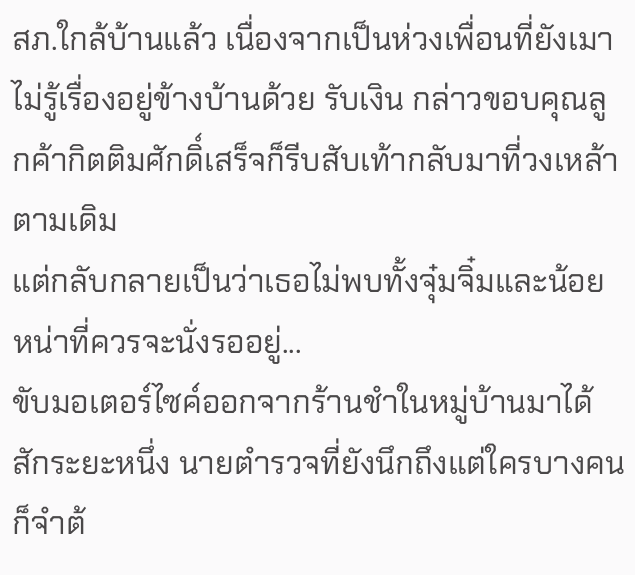สภ.ใกล้บ้านแล้ว เนื่องจากเป็นห่วงเพื่อนที่ยังเมาไม่รู้เรื่องอยู่ข้างบ้านด้วย รับเงิน กล่าวขอบคุณลูกค้ากิตติมศักดิ์เสร็จก็รีบสับเท้ากลับมาที่วงเหล้าตามเดิม
แต่กลับกลายเป็นว่าเธอไม่พบทั้งจุ๋มจิ๋มและน้อยหน่าที่ควรจะนั่งรออยู่...
ขับมอเตอร์ไซค์ออกจากร้านชำในหมู่บ้านมาได้สักระยะหนึ่ง นายตำรวจที่ยังนึกถึงแต่ใครบางคนก็จำต้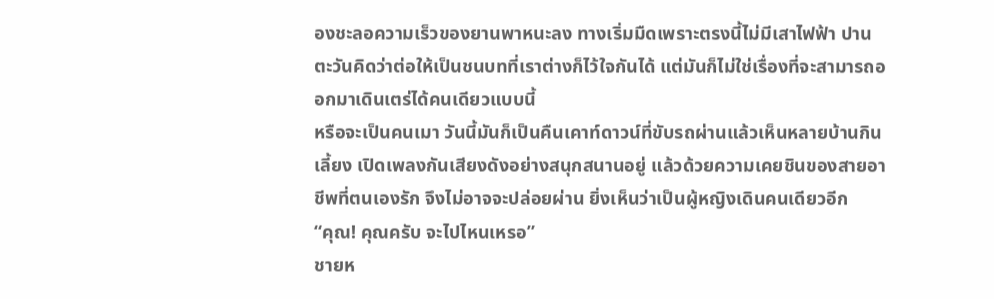องชะลอความเร็วของยานพาหนะลง ทางเริ่มมืดเพราะตรงนี้ไม่มีเสาไฟฟ้า ปานตะวันคิดว่าต่อให้เป็นชนบทที่เราต่างก็ไว้ใจกันได้ แต่มันก็ไม่ใช่เรื่องที่จะสามารถออกมาเดินเตร่ได้คนเดียวแบบนี้
หรือจะเป็นคนเมา วันนี้มันก็เป็นคืนเคาท์ดาวน์ที่ขับรถผ่านแล้วเห็นหลายบ้านกินเลี้ยง เปิดเพลงกันเสียงดังอย่างสนุกสนานอยู่ แล้วด้วยความเคยชินของสายอาชีพที่ตนเองรัก จึงไม่อาจจะปล่อยผ่าน ยิ่งเห็นว่าเป็นผู้หญิงเดินคนเดียวอีก
“คุณ! คุณครับ จะไปไหนเหรอ”
ชายห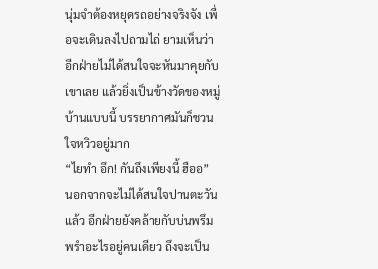นุ่มจำต้องหยุดรถอย่างจริงจัง เพื่อจะเดินลงไปถามไถ่ ยามเห็นว่าอีกฝ่ายไม่ได้สนใจจะหันมาคุยกับเขาเลย แล้วยิ่งเป็นข้างวัดของหมู่บ้านแบบนี้ บรรยากาศมันก็ชวนใจหวิวอยู่มาก
“ไยทำ อึก! กันถึงเพียงนี้ ฮืออ”
นอกจากจะไม่ได้สนใจปานตะวันแล้ว อีกฝ่ายยังคล้ายกับบ่นพรึมพรำอะไรอยู่คนเดียว ถึงจะเป็น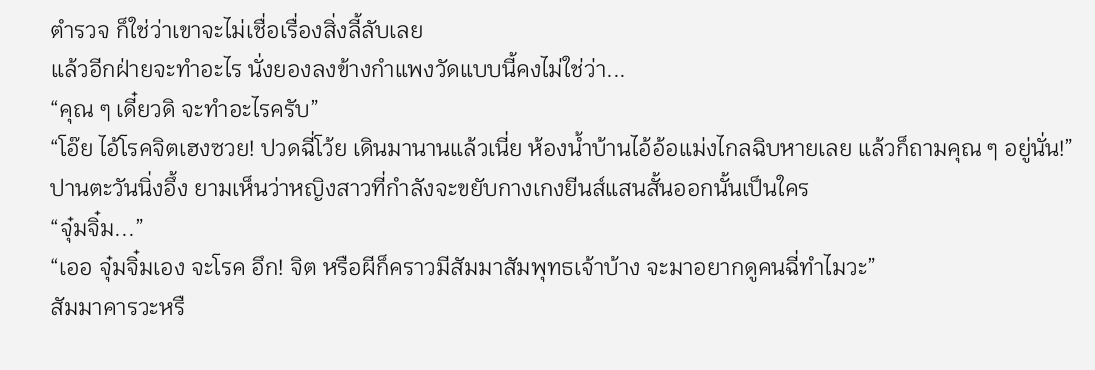ตำรวจ ก็ใช่ว่าเขาจะไม่เชื่อเรื่องสิ่งลี้ลับเลย
แล้วอีกฝ่ายจะทำอะไร นั่งยองลงข้างกำแพงวัดแบบนี้คงไม่ใช่ว่า...
“คุณ ๆ เดี๋ยวดิ จะทำอะไรครับ”
“โอ๊ย ไอ้โรคจิตเฮงซวย! ปวดฉี่โว้ย เดินมานานแล้วเนี่ย ห้องน้ำบ้านไอ้อ้อแม่งไกลฉิบหายเลย แล้วก็ถามคุณ ๆ อยู่นั่น!”
ปานตะวันนิ่งอึ้ง ยามเห็นว่าหญิงสาวที่กำลังจะขยับกางเกงยีนส์แสนสั้นออกนั้นเป็นใคร
“จุ๋มจิ๋ม...”
“เออ จุ๋มจิ๋มเอง จะโรค อึก! จิต หรือผีก็คราวมีสัมมาสัมพุทธเจ้าบ้าง จะมาอยากดูคนฉี่ทำไมวะ”
สัมมาคารวะหรื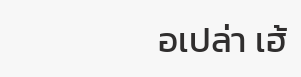อเปล่า เฮ้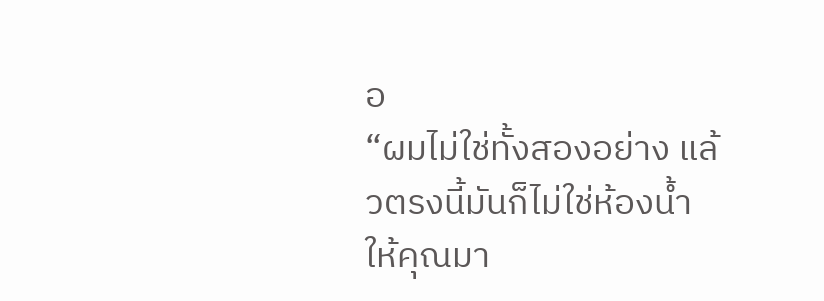อ
“ผมไม่ใช่ทั้งสองอย่าง แล้วตรงนี้มันก็ไม่ใช่ห้องน้ำให้คุณมา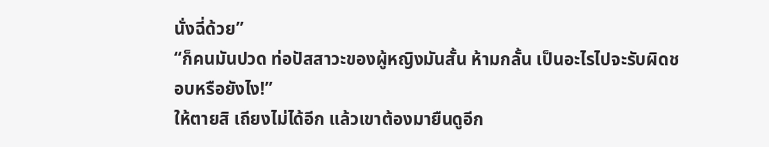นั่งฉี่ด้วย”
“ก็คนมันปวด ท่อปัสสาวะของผู้หญิงมันสั้น ห้ามกลั้น เป็นอะไรไปจะรับผิดชอบหรือยังไง!”
ให้ตายสิ เถียงไม่ได้อีก แล้วเขาต้องมายืนดูอีก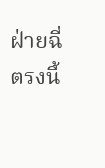ฝ่ายฉี่ตรงนี้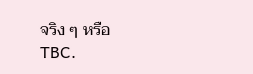จริง ๆ หรือ
TBC.